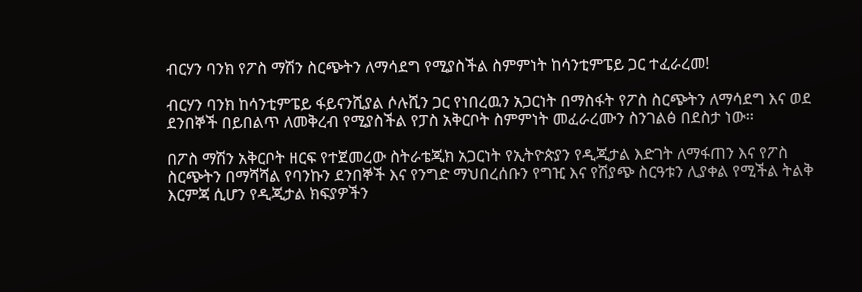ብርሃን ባንክ የፖስ ማሽን ስርጭትን ለማሳደግ የሚያስችል ስምምነት ከሳንቲምፔይ ጋር ተፈራረመ!

ብርሃን ባንክ ከሳንቲምፔይ ፋይናንሺያል ሶሉሺን ጋር የነበረዉን አጋርነት በማስፋት የፖስ ስርጭትን ለማሳደግ እና ወደ ደንበኞች በይበልጥ ለመቅረብ የሚያስችል የፓስ አቅርቦት ስምምነት መፈራረሙን ስንገልፅ በደስታ ነው፡፡

በፖስ ማሽን አቅርቦት ዘርፍ የተጀመረው ስትራቴጂክ አጋርነት የኢትዮጵያን የዲጂታል እድገት ለማፋጠን እና የፖስ ስርጭትን በማሻሻል የባንኩን ደንበኞች እና የንግድ ማህበረሰቡን የግዢ እና የሽያጭ ስርዓቱን ሊያቀል የሚችል ትልቅ እርምጃ ሲሆን የዲጂታል ክፍያዎችን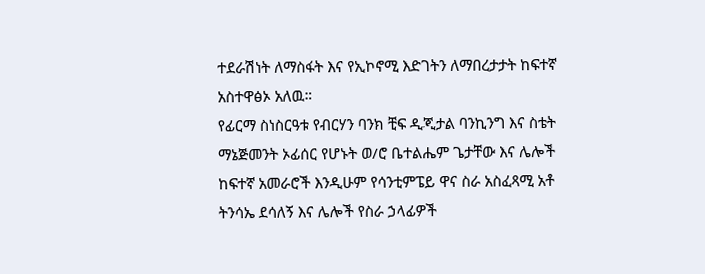ተደራሽነት ለማስፋት እና የኢኮኖሚ እድገትን ለማበረታታት ከፍተኛ አስተዋፅኦ አለዉ።
የፊርማ ስነስርዓቱ የብርሃን ባንክ ቺፍ ዲጂታል ባንኪንግ እና ስቴት ማኔጅመንት ኦፊሰር የሆኑት ወ/ሮ ቤተልሔም ጌታቸው እና ሌሎች ከፍተኛ አመራሮች እንዲሁም የሳንቲምፔይ ዋና ስራ አስፈጻሚ አቶ ትንሳኤ ደሳለኝ እና ሌሎች የስራ ኃላፊዎች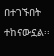በተገኙበት ተከናውኗል፡፡